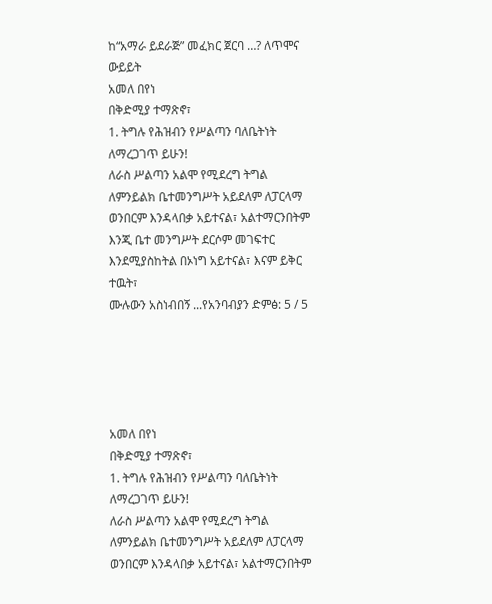ከ“አማራ ይደራጅ” መፈክር ጀርባ …? ለጥሞና ውይይት
አመለ በየነ
በቅድሚያ ተማጽኖ፣
1. ትግሉ የሕዝብን የሥልጣን ባለቤትነት ለማረጋገጥ ይሁን!
ለራስ ሥልጣን አልሞ የሚደረግ ትግል ለምንይልክ ቤተመንግሥት አይደለም ለፓርላማ ወንበርም እንዳላበቃ አይተናል፣ አልተማርንበትም እንጂ ቤተ መንግሥት ደርሶም መገፍተር እንደሚያስከትል በኦነግ አይተናል፣ እናም ይቅር ተዉት፣
ሙሉውን አስነብበኝ ...የአንባብያን ድምፅ: 5 / 5





አመለ በየነ
በቅድሚያ ተማጽኖ፣
1. ትግሉ የሕዝብን የሥልጣን ባለቤትነት ለማረጋገጥ ይሁን!
ለራስ ሥልጣን አልሞ የሚደረግ ትግል ለምንይልክ ቤተመንግሥት አይደለም ለፓርላማ ወንበርም እንዳላበቃ አይተናል፣ አልተማርንበትም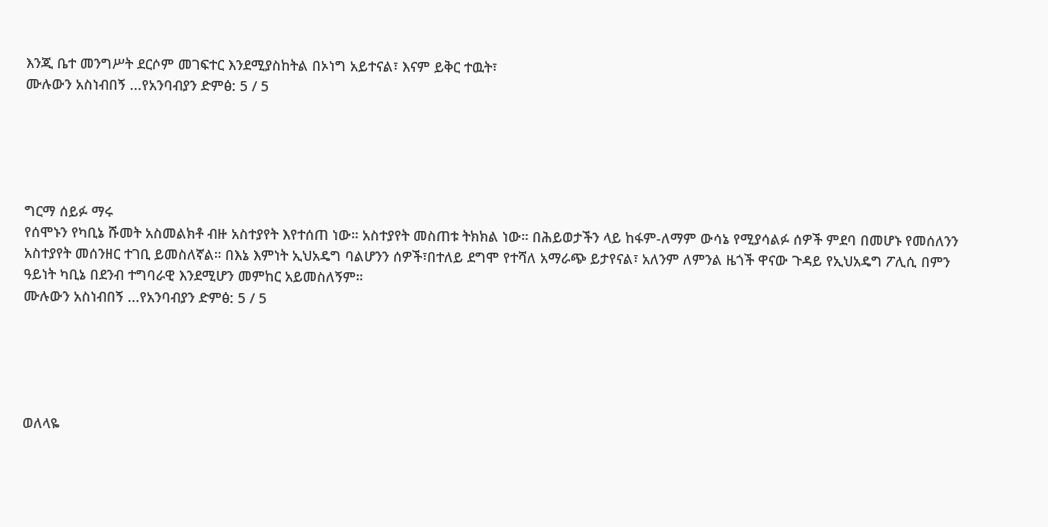እንጂ ቤተ መንግሥት ደርሶም መገፍተር እንደሚያስከትል በኦነግ አይተናል፣ እናም ይቅር ተዉት፣
ሙሉውን አስነብበኝ ...የአንባብያን ድምፅ: 5 / 5





ግርማ ሰይፉ ማሩ
የሰሞኑን የካቢኔ ሹመት አስመልክቶ ብዙ አስተያየት እየተሰጠ ነው። አስተያየት መስጠቱ ትክክል ነው። በሕይወታችን ላይ ከፋም-ለማም ውሳኔ የሚያሳልፉ ሰዎች ምደባ በመሆኑ የመሰለንን አስተያየት መሰንዘር ተገቢ ይመስለኛል። በእኔ እምነት ኢህአዴግ ባልሆንን ሰዎች፣በተለይ ደግሞ የተሻለ አማራጭ ይታየናል፣ አለንም ለምንል ዜጎች ዋናው ጉዳይ የኢህአዴግ ፖሊሲ በምን ዓይነት ካቢኔ በደንብ ተግባራዊ እንደሚሆን መምከር አይመስለኝም።
ሙሉውን አስነብበኝ ...የአንባብያን ድምፅ: 5 / 5





ወለላዬ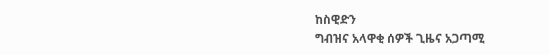ከስዊድን
ግብዝና አላዋቂ ሰዎች ጊዜና አጋጣሚ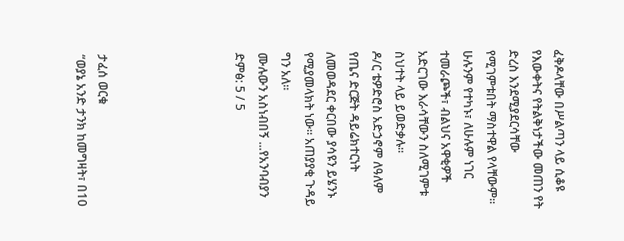ፈቅዶላቸው በሥልጣን ላይ ሲቆዩ የእውቀትና የትልቅነታችው መጠን የት ድረስ እንደሚያደርሳቸው የሚገምቱበት ማስተዋል የላቸውም።
ሁሉንም የተካኑ፣ ለሁሉም ነገር ተመራጮች፣ ብልህና አዋቂዎች አድርገው እራሳቸውን ስለሚገምቱ ስህተት ላይ ይወድቃሉ።
ዶ/ር ቴዎድሮስ አድኃኖም ለዓለም የጤና ድርጅት ዳይሬክተርነት ለመወዳደር ቀርበው ያሳዩን ይሄንኑ የሚያመላክት ነው። አጠያያቂ ጉዳይ ግን አለ።
ሙሉውን አስነብበኝ ...የአንባብያን ድምፅ: 5 / 5





ታፈሰ ወርቁ
“ወያኔ አንድ ታንክ ከመግዛት፣ በ10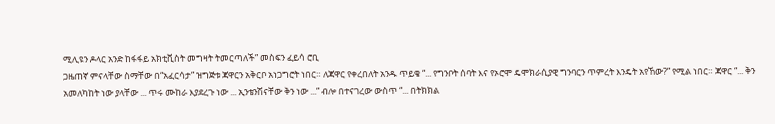ሚሊዩን ዶላር አንድ ከፋፋይ አክቲቪስት መግዛት ትመርጣለች” መስፍን ፈይሳ ሮቢ
ጋዜጠኛ ምናላቸው ስማቸው በ“አፈርሳታ” ዝግጅቱ ጃዋርን አቅርቦ አነጋግሮት ነበር። ለጃዋር የቀረበለት አንዱ ጥይቄ “... የግንቦት ሰባት እና የኦሮሞ ዴሞክራሲያዊ ግንባርን ጥምረት እንዴት አየኸው?” የሚል ነበር። ጃዋር “... ቅን አመለካከት ነው ያላቸው ... ጥሩ ሙከራ እያደረጉ ነው ... ኢንቴንሽናቸው ቅን ነው ...” ብሎ በተናገረው ውስጥ “... በትክክል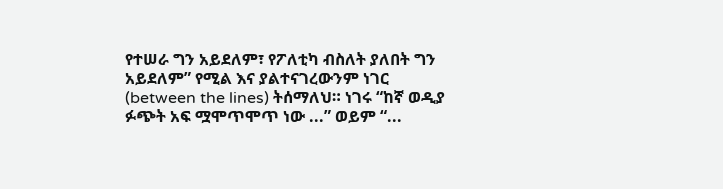የተሠራ ግን አይደለም፣ የፖለቲካ ብስለት ያለበት ግን አይደለም” የሚል እና ያልተናገረውንም ነገር (between the lines) ትሰማለህ። ነገሩ “ከኛ ወዲያ ፉጭት አፍ ሟሞጥሞጥ ነው ...” ወይም “...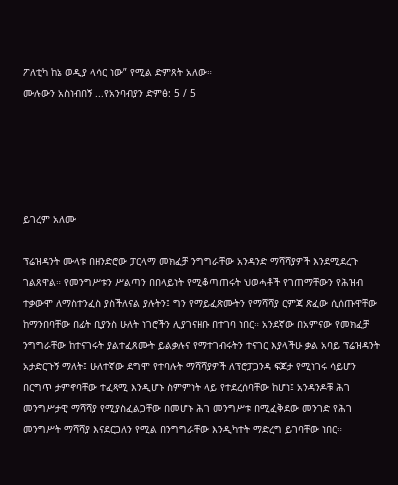ፖለቲካ ከኔ ወዲያ ላሳር ነው” የሚል ድምጸት አለው።
ሙሉውን አስነብበኝ ...የአንባብያን ድምፅ: 5 / 5





ይገረም አለሙ

ፕሬዝዳንት ሙላቱ በዘንድሮው ፓርላማ መክፈቻ ንግግራቸው አንዳንድ ማሻሻያዎች እንደሚደረጉ ገልጸዋል። የመንግሥቱን ሥልጣን በበላይነት የሚቆጣጠሩት ህወሓቶች የገጠማቸውን የሕዝብ ተቃውሞ ለማስተንፈስ ያስችለናል ያሉትን፤ ግን የማይፈጽሙትን የማሻሻያ ርምጃ ጽፈው ሲሰጡዋቸው ከማንበባቸው በፊት ቢያንስ ሁለት ነገሮችን ሊያገናዘቡ በተገባ ነበር። አንደኛው በአምናው የመክፈቻ ንግግራቸው ከተናገሩት ያልተፈጸሙት ይልቃሉና የማተገብሩትን ተናገር እያላችሁ ቃል አባይ ፕሬዝዳንት አታድርጉኝ ማለት፤ ሁለተኛው ደግሞ የተባሉት ማሻሻያዎች ለፕሮፓጋንዳ ፍጆታ የሚነገሩ ሳይሆን በርግጥ ታምኖባቸው ተፈጻሚ እንዲሆኑ ስምምነት ላይ የተደረሰባቸው ከሆነ፤ አንዳንዶቹ ሕገ መንግሥታዊ ማሻሻያ የሚያስፈልጋቸው በመሆኑ ሕገ መንግሥቱ በሚፈቅደው መንገድ የሕገ መንግሥት ማሻሻያ እናደርጋለን የሚል በንግግራቸው እንዲካተት ማድረግ ይገባቸው ነበር።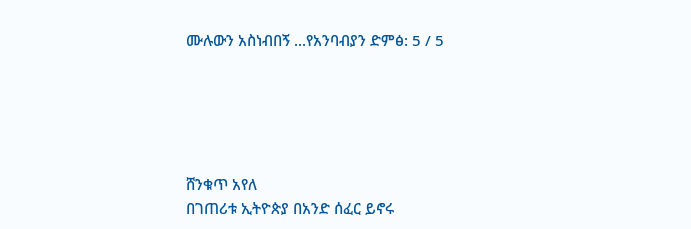ሙሉውን አስነብበኝ ...የአንባብያን ድምፅ: 5 / 5





ሸንቁጥ አየለ
በገጠሪቱ ኢትዮጵያ በአንድ ሰፈር ይኖሩ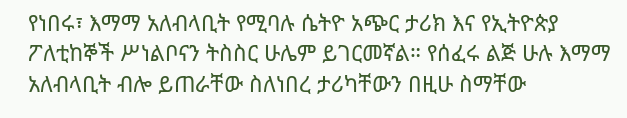የነበሩ፣ እማማ አለብላቢት የሚባሉ ሴትዮ አጭር ታሪክ እና የኢትዮጵያ ፖለቲከኞች ሥነልቦናን ትስስር ሁሌም ይገርመኛል። የሰፈሩ ልጅ ሁሉ እማማ አለብላቢት ብሎ ይጠራቸው ስለነበረ ታሪካቸውን በዚሁ ስማቸው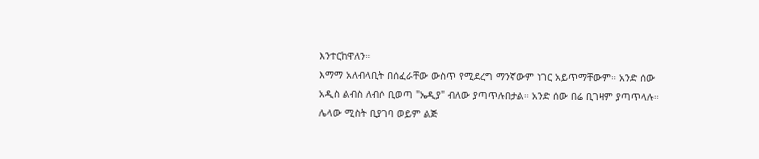እንተርከዋለን።
እማማ አለብላቢት በሰፈራቸው ውስጥ የሚደረግ ማንኛውም ነገር አይጥማቸውም። አንድ ሰው አዲስ ልብስ ለብሶ ቢወጣ "ኤዲያ" ብለው ያጣጥሉበታል። አንድ ሰው በሬ ቢገዛም ያጣጥላሉ። ሌላው ሚስት ቢያገባ ወይም ልጅ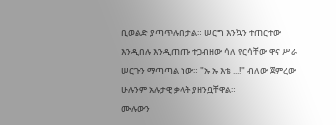ቢወልድ ያጣጥሉበታል። ሠርግ እንኳን ተጠርተው እንዲበሉ እንዲጠጡ ተጋብዘው ሳለ የርሳቸው ዋና ሥራ ሠርጉን ማጣጣል ነው። "ኡ ኡ እቴ ...!" ብለው ጀምረው ሁሉንም አሉታዊ ቃላት ያዘንቧቸዋል።
ሙሉውን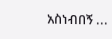አስነብበኝ ...